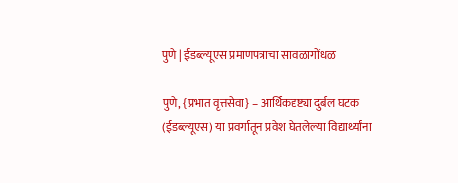पुणे | ईडब्ल्यूएस प्रमाणपत्राचा सावळागोंधळ

पुणे, {प्रभात वृत्तसेवा} – आर्थिकदृष्ट्या दुर्बल घटक (ईडब्ल्यूएस) या प्रवर्गातून प्रवेश घेतलेल्या विद्यार्थ्यांना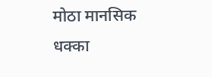मोठा मानसिक धक्का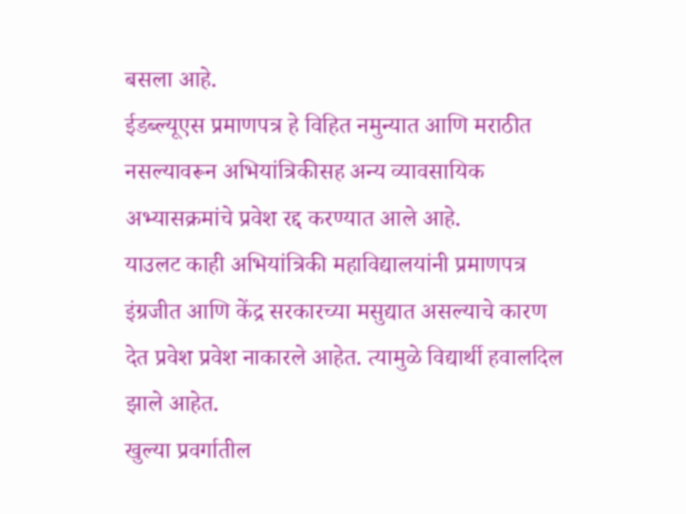बसला आहे.
ईडब्ल्यूएस प्रमाणपत्र हे विहित नमुन्यात आणि मराठीत नसल्यावरून अभियांत्रिकीसह अन्य व्यावसायिक अभ्यासक्रमांचे प्रवेश रद्द करण्यात आले आहे.
याउलट काही अभियांत्रिकी महाविद्यालयांनी प्रमाणपत्र इंग्रजीत आणि केंद्र सरकारच्या मसुद्यात असल्याचे कारण देत प्रवेश प्रवेश नाकारले आहेत. त्यामुळे विद्यार्थी हवालदिल झाले आहेत.
खुल्या प्रवर्गातील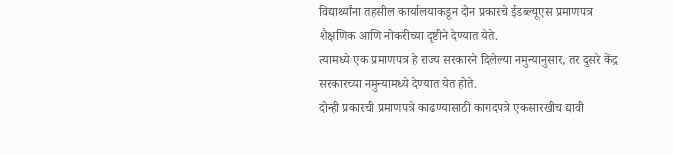विद्यार्थ्यांना तहसील कार्यालयाकडून दोन प्रकारचे ईडब्ल्यूएस प्रमाणपत्र शैक्षणिक आणि नोकरीच्या दृष्टीने देण्यात येते.
त्यामध्ये एक प्रमाणपत्र हे राज्य सरकारने दिलेल्या नमुन्यानुसार, तर दुसरे केंद्र सरकारच्या नमुन्यामध्ये देण्यात येत होते.
दोन्ही प्रकारची प्रमाणपत्रे काढण्यासाठी कागदपत्रे एकसारखीच द्यावी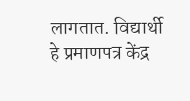लागतात. विद्यार्थी हे प्रमाणपत्र केंद्र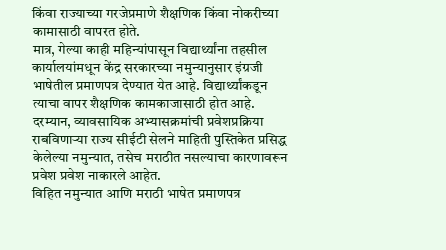किंवा राज्याच्या गरजेप्रमाणे शैक्षणिक किंवा नोकरीच्या कामासाठी वापरत होते.
मात्र, गेल्या काही महिन्यांपासून विद्यार्थ्यांना तहसील कार्यालयांमधून केंद्र सरकारच्या नमुन्यानुसार इंग्रजी भाषेतील प्रमाणपत्र देण्यात येत आहे. विद्यार्थ्यांकडून त्याचा वापर शैक्षणिक कामकाजासाठी होत आहे.
दरम्यान, व्यावसायिक अभ्यासक्रमांची प्रवेशप्रक्रिया राबविणाऱ्या राज्य सीईटी सेलने माहिती पुस्तिकेत प्रसिद्ध केलेल्या नमुन्यात, तसेच मराठीत नसल्याचा कारणावरून प्रवेश प्रवेश नाकारले आहेत.
विहित नमुन्यात आणि मराठी भाषेत प्रमाणपत्र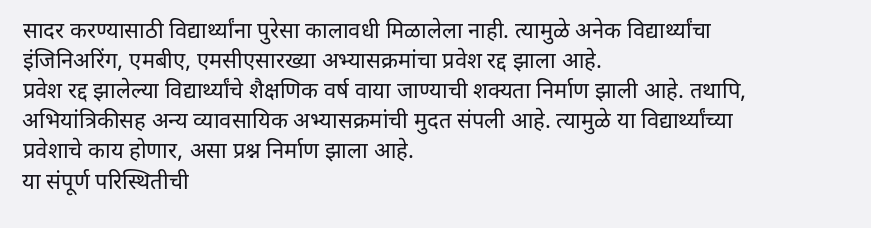सादर करण्यासाठी विद्यार्थ्यांना पुरेसा कालावधी मिळालेला नाही. त्यामुळे अनेक विद्यार्थ्यांचा इंजिनिअरिंग, एमबीए, एमसीएसारख्या अभ्यासक्रमांचा प्रवेश रद्द झाला आहे.
प्रवेश रद्द झालेल्या विद्यार्थ्यांचे शैक्षणिक वर्ष वाया जाण्याची शक्यता निर्माण झाली आहे. तथापि, अभियांत्रिकीसह अन्य व्यावसायिक अभ्यासक्रमांची मुदत संपली आहे. त्यामुळे या विद्यार्थ्यांच्या प्रवेशाचे काय होणार, असा प्रश्न निर्माण झाला आहे.
या संपूर्ण परिस्थितीची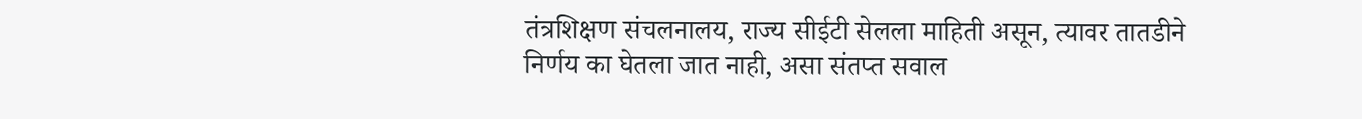तंत्रशिक्षण संचलनालय, राज्य सीईटी सेलला माहिती असून, त्यावर तातडीने निर्णय का घेतला जात नाही, असा संतप्त सवाल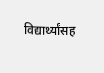विद्यार्थ्यांसह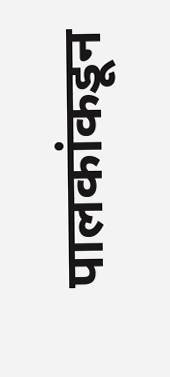पालकांकडून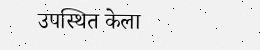उपस्थित केला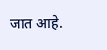जात आहे.